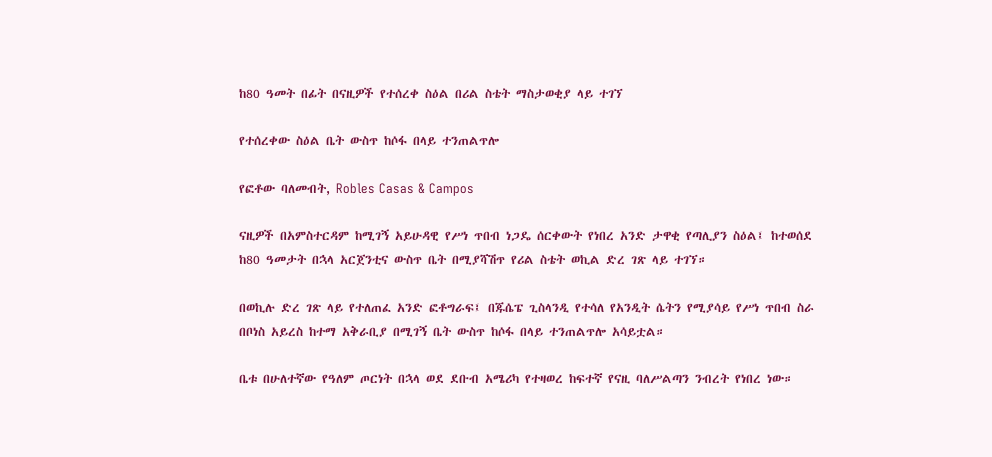ከ80 ዓመት በፊት በናዚዎች የተሰረቀ ስዕል በሪል ስቴት ማስታወቂያ ላይ ተገኘ

የተሰረቀው ስዕል ቤት ውስጥ ከሶፋ በላይ ተንጠልጥሎ

የፎቶው ባለመብት, Robles Casas & Campos

ናዚዎች በአምስተርዳም ከሚገኝ አይሁዳዊ የሥነ ጥበብ ነጋዴ ሰርቀውት የነበረ አንድ ታዋቂ የጣሊያን ስዕል፤ ከተወሰደ ከ80 ዓመታት በኋላ አርጀንቲና ውስጥ ቤት በሚያሻሽጥ የሪል ስቴት ወኪል ድረ ገጽ ላይ ተገኘ።

በወኪሉ ድረ ገጽ ላይ የተለጠፈ አንድ ፎቶግራፍ፤ በጁሴፔ ጊስላንዲ የተሳለ የአንዲት ሴትን የሚያሳይ የሥነ ጥበብ ስራ በቦነስ አይረስ ከተማ አቅራቢያ በሚገኝ ቤት ውስጥ ከሶፋ በላይ ተንጠልጥሎ አሳይቷል።

ቤቱ በሁለተኛው የዓለም ጦርነት በኋላ ወደ ደቡብ አሜሪካ የተዛወረ ከፍተኛ የናዚ ባለሥልጣን ንብረት የነበረ ነው።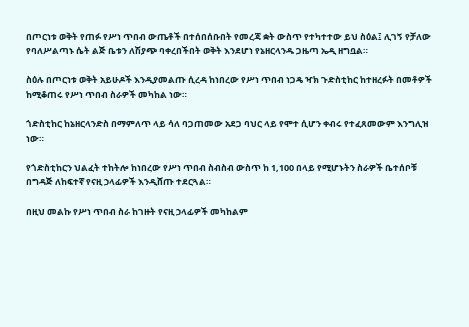በጦርነቱ ወቅት የጠፉ የሥነ ጥበብ ውጤቶች በተሰበሰቡበት የመረጃ ቋት ውስጥ የተካተተው ይህ ስዕል፤ ሊገኝ የቻለው የባለሥልጣኑ ሴት ልጅ ቤቱን ለሽያጭ ባቀረበችበት ወቅት እንደሆነ የኔዘርላንዱ ጋዜጣ ኤዲ ዘግቧል።

ስዕሉ በጦርነቱ ወቅት አይሁዶች እንዲያመልጡ ሲረዳ ከነበረው የሥነ ጥበብ ነጋዴ ዣክ ጉድስቲከር ከተዘረፉት በመቶዎች ከሚቆጠሩ የሥነ ጥበብ ስራዎች መካከል ነው።

ጎድስቲከር ከኔዘርላንድስ በማምለጥ ላይ ሳለ ባጋጠመው አደጋ ባህር ላይ የሞተ ሲሆን ቀብሩ የተፈጸመውም እንግሊዝ ነው።

የጎድስቲከርን ህልፈት ተከትሎ ከነበረው የሥነ ጥበብ ስብስብ ውስጥ ከ 1,100 በላይ የሚሆኑትን ስራዎች ቤተሰቦቹ በግዳጅ ለከፍተኛ የናዚ ኃላፊዎች እንዲሸጡ ተደርጓል።

በዚህ መልኩ የሥነ ጥበብ ስራ ከገዙት የናዚ ኃላፊዎች መካከልም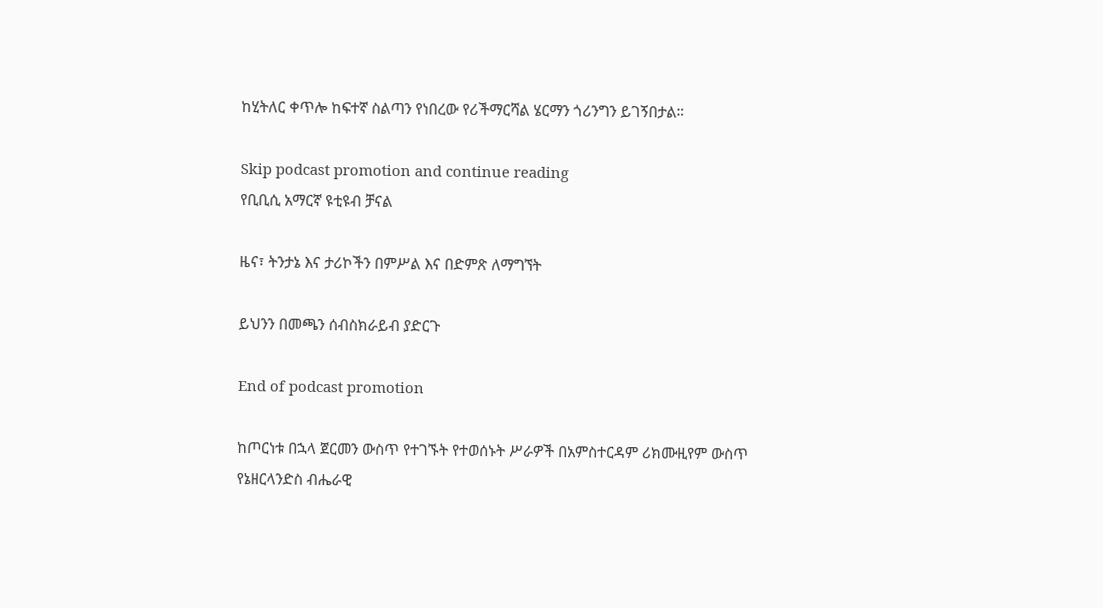ከሂትለር ቀጥሎ ከፍተኛ ስልጣን የነበረው የሪችማርሻል ሄርማን ጎሪንግን ይገኝበታል።

Skip podcast promotion and continue reading
የቢቢሲ አማርኛ ዩቲዩብ ቻናል

ዜና፣ ትንታኔ እና ታሪኮችን በምሥል እና በድምጽ ለማግኘት

ይህንን በመጫን ሰብስክራይብ ያድርጉ

End of podcast promotion

ከጦርነቱ በኋላ ጀርመን ውስጥ የተገኙት የተወሰኑት ሥራዎች በአምስተርዳም ሪክሙዚየም ውስጥ የኔዘርላንድስ ብሔራዊ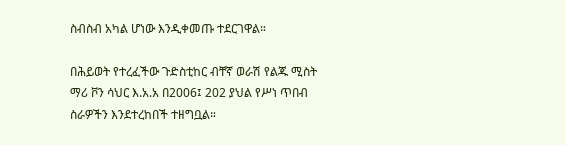ስብስብ አካል ሆነው እንዲቀመጡ ተደርገዋል።

በሕይወት የተረፈችው ጉድስቲከር ብቸኛ ወራሽ የልጁ ሚስት ማሪ ቮን ሳህር እ.አ.አ በ2006፤ 202 ያህል የሥነ ጥበብ ስራዎችን እንደተረከበች ተዘግቧል።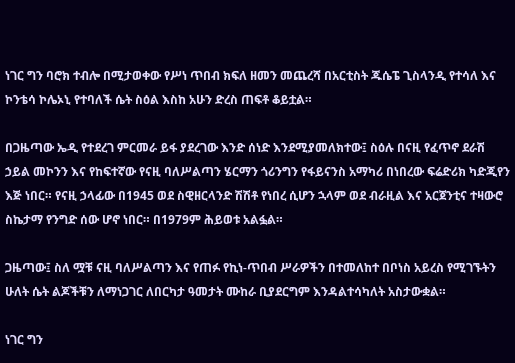ነገር ግን ባሮክ ተብሎ በሚታወቀው የሥነ ጥበብ ክፍለ ዘመን መጨረሻ በአርቲስት ጁሴፔ ጊስላንዲ የተሳለ እና ኮንቴሳ ኮሌኦኒ የተባለች ሴት ስዕል እስከ አሁን ድረስ ጠፍቶ ቆይቷል።

በጋዜጣው ኤዲ የተደረገ ምርመራ ይፋ ያደረገው እንድ ሰነድ እንደሚያመለክተው፤ ስዕሉ በናዚ የፈጥኖ ደራሽ ኃይል መኮንን እና የከፍተኛው የናዚ ባለሥልጣን ሄርማን ጎሪንግን የፋይናንስ አማካሪ በነበረው ፍሬድሪክ ካድጂየን እጅ ነበር። የናዚ ኃላፊው በ1945 ወደ ስዊዘርላንድ ሽሽቶ የነበረ ሲሆን ኋላም ወደ ብራዚል እና አርጀንቲና ተዛውሮ ስኬታማ የንግድ ሰው ሆኖ ነበር። በ1979ም ሕይወቱ አልፏል።

ጋዜጣው፤ ስለ ሟቹ ናዚ ባለሥልጣን እና የጠፉ የኪነ-ጥበብ ሥራዎችን በተመለከተ በቦነስ አይረስ የሚገኙትን ሁለት ሴት ልጆችቹን ለማነጋገር ለበርካታ ዓመታት ሙከራ ቢያደርግም እንዳልተሳካለት አስታውቋል።

ነገር ግን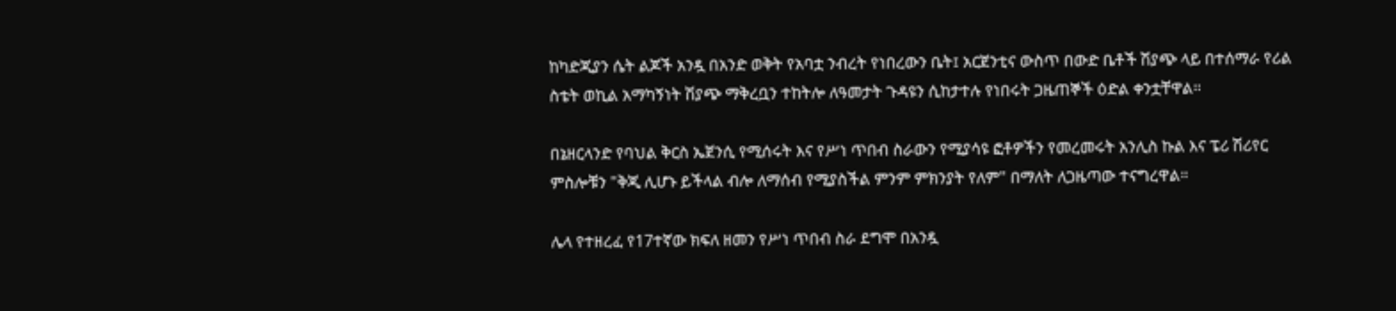ከካድጂያን ሴት ልጆች አንዷ በአንድ ወቅት የአባቷ ንብረት የነበረውን ቤት፤ አርጀንቲና ውስጥ በውድ ቤቶች ሽያጭ ላይ በተሰማራ የሪል ስቴት ወኪል አማካኝነት ሽያጭ ማቅረቧን ተከትሎ ለዓመታት ጉዳዩን ሲከታተሉ የነበሩት ጋዜጠኞች ዕድል ቀንቷቸዋል።

በኔዘርላንድ የባህል ቅርስ ኤጀንሲ የሚሰሩት እና የሥነ ጥበብ ስራውን የሚያሳዩ ፎቶዎችን የመረመሩት አንሊስ ኩል እና ፔሪ ሽሪየር ምስሎቹን "ቅጂ ሊሆኑ ይችላል ብሎ ለማሰብ የሚያስችል ምንም ምክንያት የለም" በማለት ለጋዜጣው ተናግረዋል።

ሌላ የተዘረፈ የ17ተኛው ክፍለ ዘመን የሥነ ጥበብ ስራ ደግሞ በአንዷ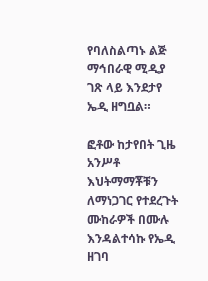የባለስልጣኑ ልጅ ማኅበራዊ ሚዲያ ገጽ ላይ እንደታየ ኤዲ ዘግቧል።

ፎቶው ከታየበት ጊዜ አንሥቶ እህትማማቾቹን ለማነጋገር የተደረጉት ሙከራዎች በሙሉ እንዳልተሳኩ የኤዲ ዘገባ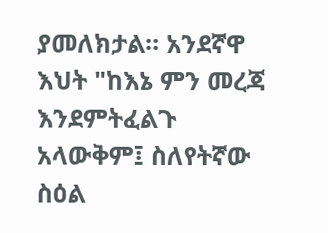ያመለክታል። አንደኛዋ እህት "ከእኔ ምን መረጃ እንደምትፈልጉ አላውቅም፤ ስለየትኛው ስዕል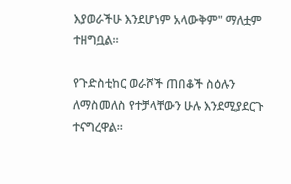እያወራችሁ እንደሆነም አላውቅም" ማለቷም ተዘግቧል።

የጉድስቲከር ወራሾች ጠበቆች ስዕሉን ለማስመለስ የተቻላቸውን ሁሉ እንደሚያደርጉ ተናግረዋል።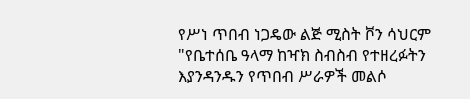የሥነ ጥበብ ነጋዴው ልጅ ሚስት ቮን ሳህርም "የቤተሰቤ ዓላማ ከዣክ ስብስብ የተዘረፉትን እያንዳንዱን የጥበብ ሥራዎች መልሶ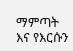ማምጣት እና የእርሱን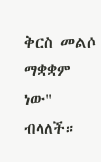ቅርስ መልሶ ማቋቋም ነው" ብላለች።